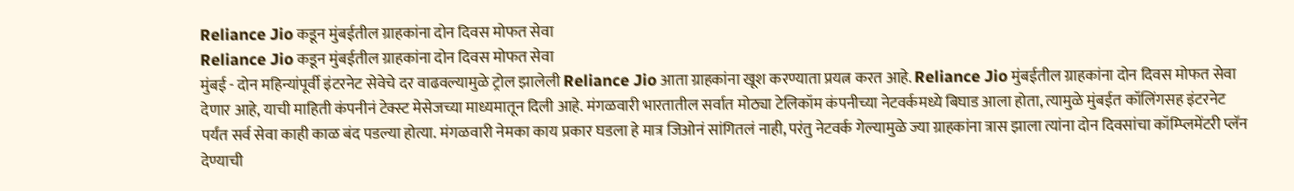Reliance Jio कडून मुंबईतील ग्राहकांना दोन दिवस मोफत सेवा
Reliance Jio कडून मुंबईतील ग्राहकांना दोन दिवस मोफत सेवा
मुंबई - दोन महिन्यांपूर्वी इंटरनेट सेवेचे दर वाढवल्यामुळे ट्रोल झालेली Reliance Jio आता ग्राहकांना खूश करण्याता प्रयत्न करत आहे. Reliance Jio मुंबईतील ग्राहकांना दोन दिवस मोफत सेवा देणार आहे, याची माहिती कंपनीनं टेक्स्ट मेसेजच्या माध्यमातून दिली आहे. मंगळवारी भारतातील सर्वात मोठ्या टेलिकॉम कंपनीच्या नेटवर्कमध्ये बिघाड आला होता, त्यामुळे मुंबईत कॉलिंगसह इंटरनेट पर्यंत सर्व सेवा काही काळ बंद पडल्या होत्या. मंगळवारी नेमका काय प्रकार घडला हे मात्र जिओनं सांगितलं नाही, परंतु नेटवर्क गेल्यामुळे ज्या ग्राहकांना त्रास झाला त्यांना दोन दिवसांचा कॉम्प्लिमेंटरी प्लॅन देण्याची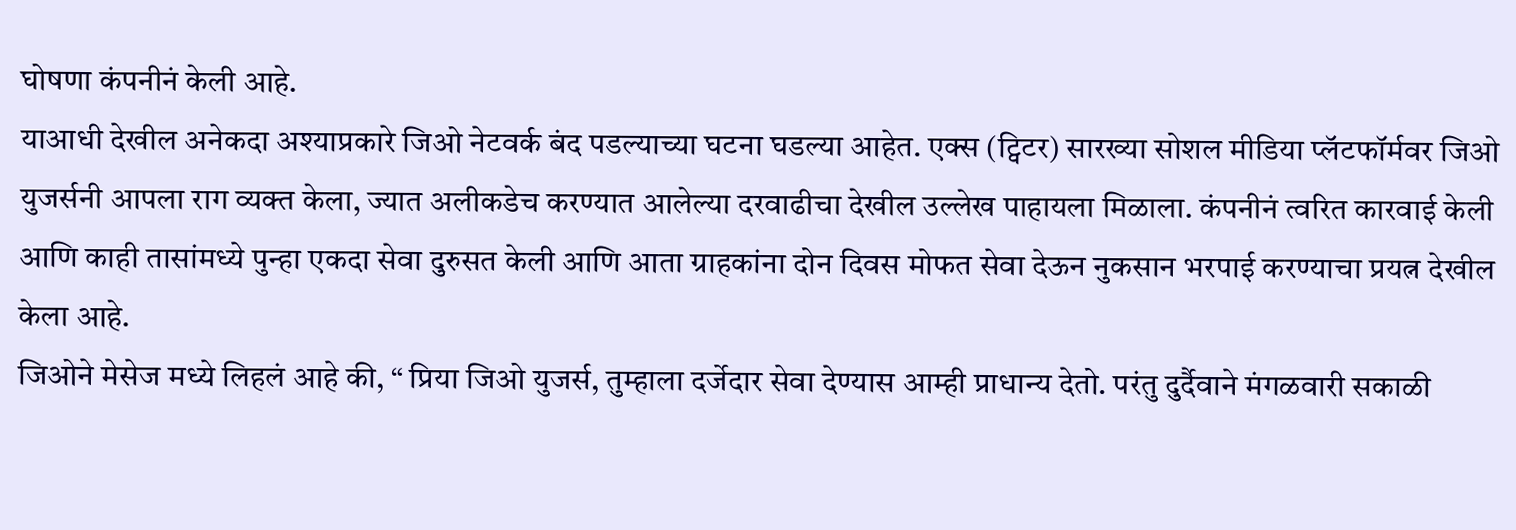घोषणा कंपनीनं केली आहे.
याआधी देखील अनेकदा अश्याप्रकारे जिओ नेटवर्क बंद पडल्याच्या घटना घडल्या आहेत. एक्स (ट्विटर) सारख्या सोशल मीडिया प्लॅटफॉर्मवर जिओ युजर्सनी आपला राग व्यक्त केला, ज्यात अलीकडेच करण्यात आलेल्या दरवाढीचा देखील उल्लेख पाहायला मिळाला. कंपनीनं त्वरित कारवाई केली आणि काही तासांमध्ये पुन्हा एकदा सेवा दुरुसत केली आणि आता ग्राहकांना दोन दिवस मोफत सेवा देऊन नुकसान भरपाई करण्याचा प्रयत्न देखील केला आहे.
जिओने मेसेज मध्ये लिहलं आहे की, “ प्रिया जिओ युजर्स, तुम्हाला दर्जेदार सेवा देण्यास आम्ही प्राधान्य देतो. परंतु दुर्दैवाने मंगळवारी सकाळी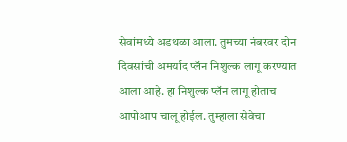सेवांमध्ये अडथळा आला. तुमच्या नंबरवर दोन दिवसांची अमर्याद प्लॅन निशुल्क लागू करण्यात आला आहे. हा निशुल्क प्लॅन लागू होताच आपोआप चालू होईल. तुम्हाला सेवेचा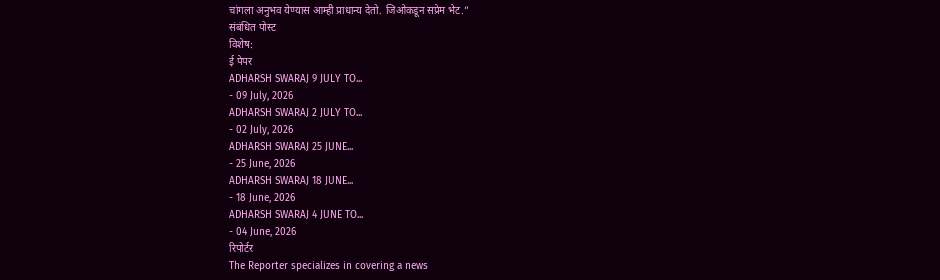चांगला अनुभव येण्यास आम्ही प्राधान्य देतो. जिओकडून सप्रेम भेट.”
संबंधित पोस्ट
विशेष:
ई पेपर
ADHARSH SWARAJ 9 JULY TO...
- 09 July, 2026
ADHARSH SWARAJ 2 JULY TO...
- 02 July, 2026
ADHARSH SWARAJ 25 JUNE...
- 25 June, 2026
ADHARSH SWARAJ 18 JUNE...
- 18 June, 2026
ADHARSH SWARAJ 4 JUNE TO...
- 04 June, 2026
रिपोर्टर
The Reporter specializes in covering a news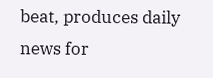beat, produces daily news for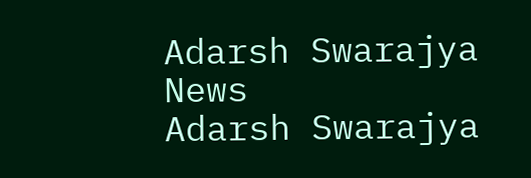Adarsh Swarajya News
Adarsh Swarajya